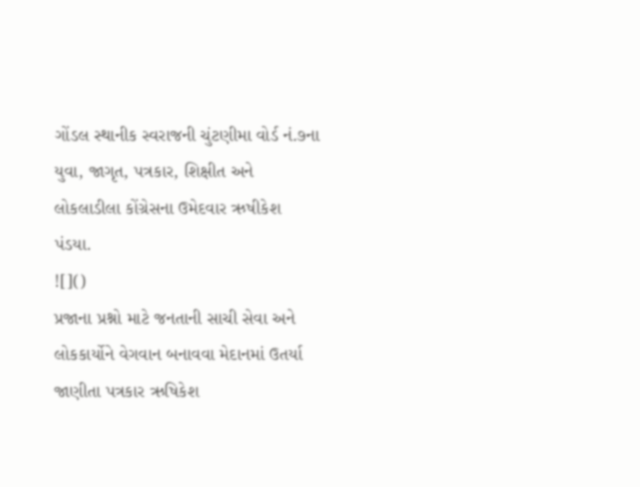ગોંડલ સ્થાનીક સ્વરાજની ચુંટણીમા વોર્ડ નં.૭ના યુવા, જાગૃત, પત્રકાર, શિક્ષીત અને લોકલાડીલા કોંગ્રેસના ઉમેદવાર ઋષીકેશ પંડયા.
![]()
પ્રજાના પ્રશ્નો માટે જનતાની સાચી સેવા અને લોકકાર્યોને વેગવાન બનાવવા મેદાનમાં ઉતર્યા જાણીતા પત્રકાર ઋષિકેશ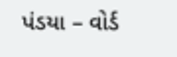પંડયા – વોર્ડ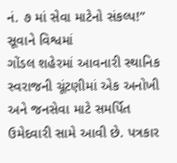નં. ૭ માં સેવા માટેનો સંકલ્પ!” સૂવાને વિશ્વમાં
ગોંડલ શહેરમાં આવનારી સ્થાનિક સ્વરાજની ચૂંટણીમાં એક અનોખી અને જનસેવા માટે સમર્પિત ઉમેદવારી સામે આવી છે. પત્રકાર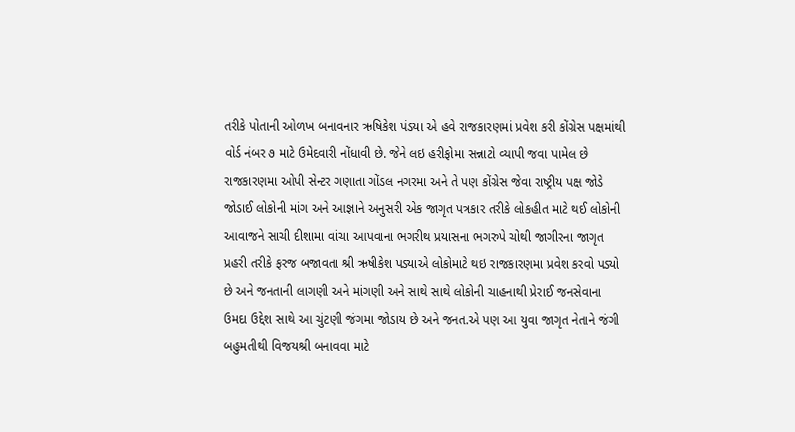તરીકે પોતાની ઓળખ બનાવનાર ઋષિકેશ પંડયા એ હવે રાજકારણમાં પ્રવેશ કરી કોંગ્રેસ પક્ષમાંથી વોર્ડ નંબર ૭ માટે ઉમેદવારી નોંધાવી છે. જેને લઇ હરીફોમા સન્નાટો વ્યાપી જવા પામેલ છે રાજકારણમા ઓપી સેન્ટર ગણાતા ગોંડલ નગરમા અને તે પણ કોંગ્રેસ જેવા રાષ્ટ્રીય પક્ષ જોડે જોડાઈ લોકોની માંગ અને આજ્ઞાને અનુસરી એક જાગૃત પત્રકાર તરીકે લોકહીત માટે થઈ લોકોની આવાજને સાચી દીશામા વાંચા આપવાના ભગરીથ પ્રયાસના ભગરુપે ચોથી જાગીરના જાગૃત પ્રહરી તરીકે ફરજ બજાવતા શ્રી ઋષીકેશ પડ્યાએ લોકોમાટે થઇ રાજકારણમા પ્રવેશ કરવો પડ્યો છે અને જનતાની લાગણી અને માંગણી અને સાથે સાથે લોકોની ચાહનાથી પ્રેરાઈ જનસેવાના ઉમદા ઉદ્દેશ સાથે આ ચુંટણી જંગમા જોડાય છે અને જનત.એ પણ આ યુવા જાગૃત નેતાને જંગી બહુમતીથી વિજયશ્રી બનાવવા માટે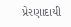પ્રેરણાદાયી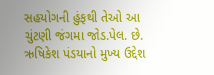સહયોગની હુંફથી તેઓ આ ચુંટણી જંગમા જોડ.પેલ. છે.
ઋષિકેશ પંડયાનો મુખ્ય ઉદ્દેશ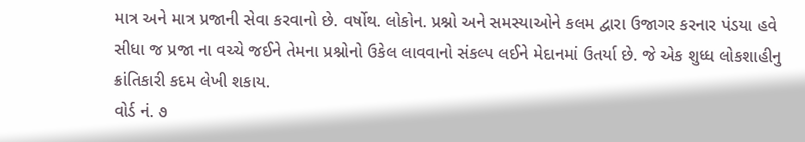માત્ર અને માત્ર પ્રજાની સેવા કરવાનો છે. વર્ષોથ. લોકોન. પ્રશ્નો અને સમસ્યાઓને કલમ દ્વારા ઉજાગર કરનાર પંડયા હવે સીધા જ પ્રજા ના વચ્ચે જઈને તેમના પ્રશ્નોનો ઉકેલ લાવવાનો સંકલ્પ લઈને મેદાનમાં ઉતર્યા છે. જે એક શુધ્ધ લોકશાહીનુ ક્રાંતિકારી કદમ લેખી શકાય.
વોર્ડ નં. ૭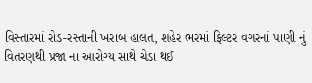વિસ્તારમાં રોડ-રસ્તાની ખરાબ હાલત, શહેર ભરમાં ફિલ્ટર વગરનાં પાણી નું વિતરણથી પ્રજા ના આરોગ્ય સાથે ચેડા થઈ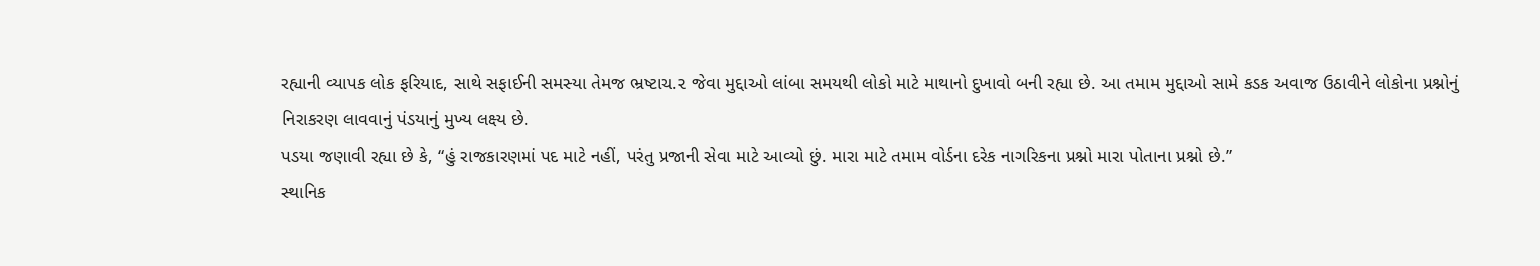રહ્યાની વ્યાપક લોક ફરિયાદ, સાથે સફાઈની સમસ્યા તેમજ ભ્રષ્ટાચ.૨ જેવા મુદ્દાઓ લાંબા સમયથી લોકો માટે માથાનો દુખાવો બની રહ્યા છે. આ તમામ મુદ્દાઓ સામે કડક અવાજ ઉઠાવીને લોકોના પ્રશ્નોનું નિરાકરણ લાવવાનું પંડયાનું મુખ્ય લક્ષ્ય છે.
પડયા જણાવી રહ્યા છે કે, “હું રાજકારણમાં પદ માટે નહીં, પરંતુ પ્રજાની સેવા માટે આવ્યો છું. મારા માટે તમામ વોર્ડના દરેક નાગરિકના પ્રશ્નો મારા પોતાના પ્રશ્નો છે.”
સ્થાનિક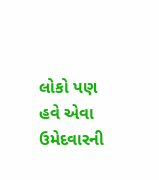લોકો પણ હવે એવા ઉમેદવારની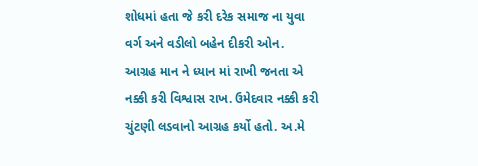શોધમાં હતા જે કરી દરેક સમાજ ના યુવા વર્ગ અને વડીલો બહેન દીકરી ઓન. આગ્રહ માન ને ધ્યાન માં રાખી જનતા એ નક્કી કરી વિશ્વાસ રાખ. ઉમેદવાર નક્કી કરી ચુંટણી લડવાનો આગ્રહ કર્યો હતો. અ.મે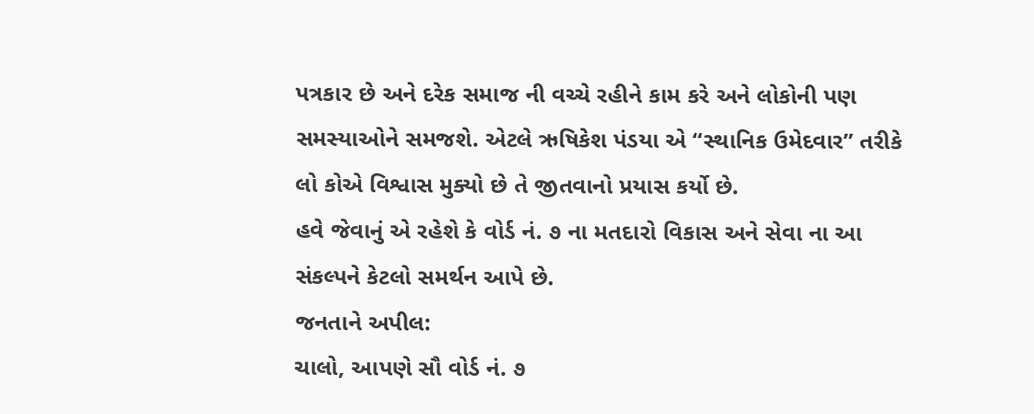પત્રકાર છે અને દરેક સમાજ ની વચ્ચે રહીને કામ કરે અને લોકોની પણ સમસ્યાઓને સમજશે. એટલે ઋષિકેશ પંડયા એ “સ્થાનિક ઉમેદવાર” તરીકે લો કોએ વિશ્વાસ મુક્યો છે તે જીતવાનો પ્રયાસ કર્યો છે.
હવે જેવાનું એ રહેશે કે વોર્ડ નં. ૭ ના મતદારો વિકાસ અને સેવા ના આ સંકલ્પને કેટલો સમર્થન આપે છે.
જનતાને અપીલ:
ચાલો, આપણે સૌ વોર્ડ નં. ૭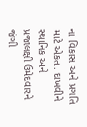ના વિકાસ અને પ્રગતિ માટે એકત. દાખવીને સ્થાનિક અને પ્રજાલક્ષી ઉમેદવારને જંગી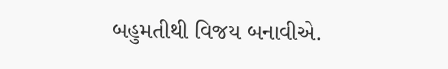બહુમતીથી વિજય બનાવીએ.